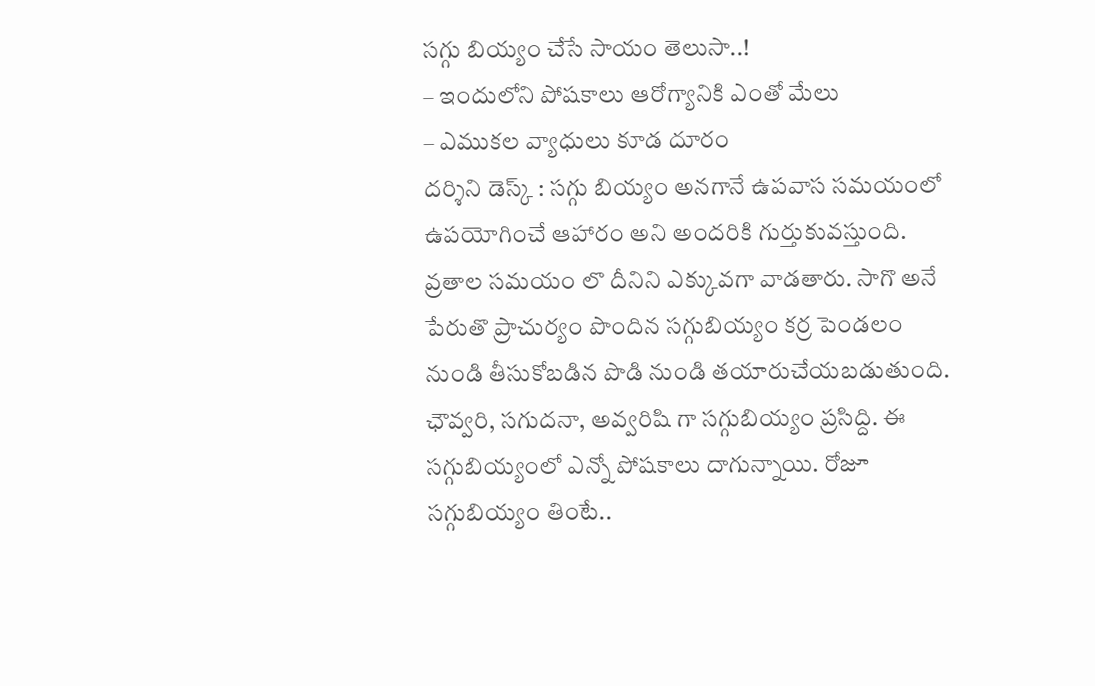సగ్గు బియ్యం చేసే సాయం తెలుసా..!
– ఇందులోని పోషకాలు ఆరోగ్యానికి ఎంతో మేలు
– ఎముకల వ్యాధులు కూడ దూరం
దర్శిని డెస్క్ : సగ్గు బియ్యం అనగానే ఉపవాస సమయంలో ఉపయోగించే ఆహారం అని అందరికి గుర్తుకువస్తుంది. వ్రతాల సమయం లొ దీనిని ఎక్కువగా వాడతారు. సాగొ అనే పేరుతొ ప్రాచుర్యం పొందిన సగ్గుబియ్యం కర్ర పెండలం నుండి తీసుకోబడిన పొడి నుండి తయారుచేయబడుతుంది. ఛౌవ్వరి, సగుదనా, అవ్వరిషి గా సగ్గుబియ్యం ప్రసిద్ది. ఈ సగ్గుబియ్యంలో ఎన్నో పోషకాలు దాగున్నాయి. రోజూ సగ్గుబియ్యం తింటే..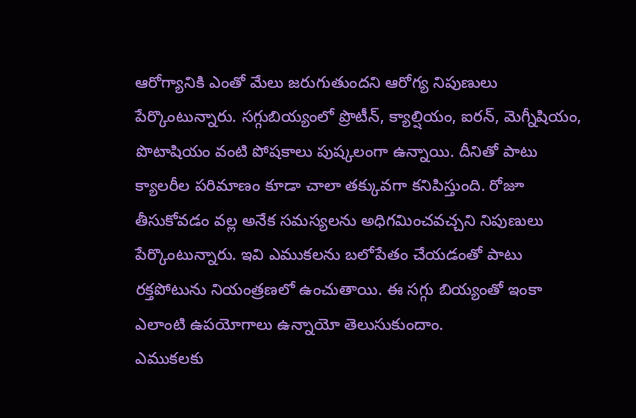ఆరోగ్యానికి ఎంతో మేలు జరుగుతుందని ఆరోగ్య నిపుణులు పేర్కొంటున్నారు. సగ్గుబియ్యంలో ప్రొటీన్, క్యాల్షియం, ఐరన్, మెగ్నీషియం, పొటాషియం వంటి పోషకాలు పుష్కలంగా ఉన్నాయి. దీనితో పాటు క్యాలరీల పరిమాణం కూడా చాలా తక్కువగా కనిపిస్తుంది. రోజూ తీసుకోవడం వల్ల అనేక సమస్యలను అధిగమించవచ్చని నిపుణులు పేర్కొంటున్నారు. ఇవి ఎముకలను బలోపేతం చేయడంతో పాటు రక్తపోటును నియంత్రణలో ఉంచుతాయి. ఈ సగ్గు బియ్యంతో ఇంకా ఎలాంటి ఉపయోగాలు ఉన్నాయో తెలుసుకుందాం.
ఎముకలకు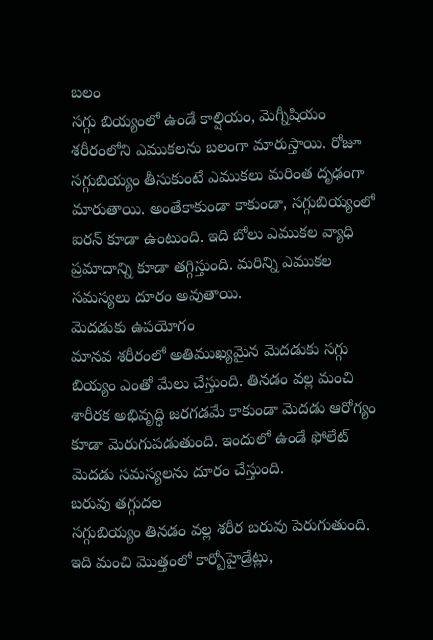బలం
సగ్గు బియ్యంలో ఉండే కాల్షియం, మెగ్నీషియం శరీరంలోని ఎముకలను బలంగా మారుస్తాయి. రోజూ సగ్గుబియ్యం తీసుకుంటే ఎముకలు మరింత దృఢంగా మారుతాయి. అంతేకాకుండా కాకుండా, సగ్గుబియ్యంలో ఐరన్ కూడా ఉంటుంది. ఇది బోలు ఎముకల వ్యాధి ప్రమాదాన్ని కూడా తగ్గిస్తుంది. మరిన్ని ఎముకల సమస్యలు దూరం అవుతాయి.
మెదడుకు ఉపయోగం
మానవ శరీరంలో అతిముఖ్యమైన మెదడుకు సగ్గు బియ్యం ఎంతో మేలు చేస్తుంది. తినడం వల్ల మంచి శారీరక అభివృద్ధి జరగడమే కాకుండా మెదడు ఆరోగ్యం కూడా మెరుగుపడుతుంది. ఇందులో ఉండే ఫోలేట్ మెదడు సమస్యలను దూరం చేస్తుంది.
బరువు తగ్గుదల
సగ్గుబియ్యం తినడం వల్ల శరీర బరువు పెరుగుతుంది. ఇది మంచి మొత్తంలో కార్బోహైడ్రేట్లు,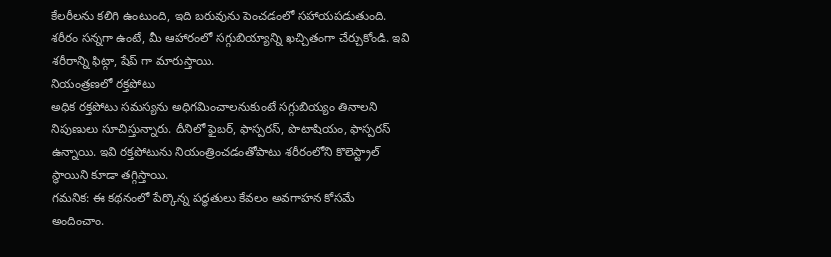కేలరీలను కలిగి ఉంటుంది, ఇది బరువును పెంచడంలో సహాయపడుతుంది. శరీరం సన్నగా ఉంటే, మీ ఆహారంలో సగ్గుబియ్యాన్ని ఖచ్చితంగా చేర్చుకోండి. ఇవి శరీరాన్ని ఫిట్గా, షేప్ గా మారుస్తాయి.
నియంత్రణలో రక్తపోటు
అధిక రక్తపోటు సమస్యను అధిగమించాలనుకుంటే సగ్గుబియ్యం తినాలని నిపుణులు సూచిస్తున్నారు. దీనిలో ఫైబర్, ఫాస్పరస్, పొటాషియం, ఫాస్పరస్ ఉన్నాయి. ఇవి రక్తపోటును నియంత్రించడంతోపాటు శరీరంలోని కొలెస్ట్రాల్ స్థాయిని కూడా తగ్గిస్తాయి.
గమనిక: ఈ కథనంలో పేర్కొన్న పద్ధతులు కేవలం అవగాహన కోసమే అందించాం.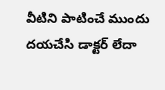వీటిని పాటించే ముందు దయచేసి డాక్టర్ లేదా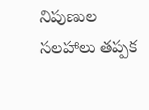నిపుణుల సలహాలు తప్పక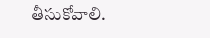తీసుకోవాలి.